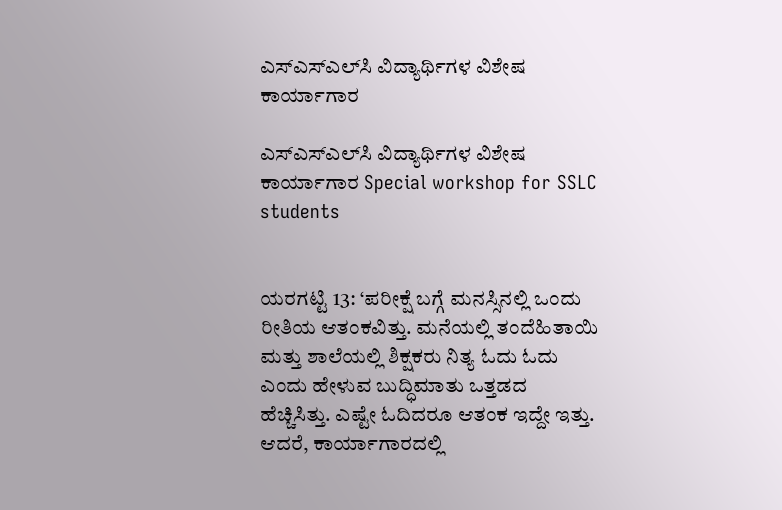ಎಸ್‌ಎಸ್‌ಎಲ್‌ಸಿ ವಿದ್ಯಾರ್ಥಿಗಳ ವಿಶೇಷ ಕಾರ್ಯಾಗಾರ

ಎಸ್‌ಎಸ್‌ಎಲ್‌ಸಿ ವಿದ್ಯಾರ್ಥಿಗಳ ವಿಶೇಷ ಕಾರ್ಯಾಗಾರ Special workshop for SSLC students


ಯರಗಟ್ಟಿ 13: ‘ಪರೀಕ್ಷೆ ಬಗ್ಗೆ ಮನಸ್ಸಿನಲ್ಲಿ ಒಂದು ರೀತಿಯ ಆತಂಕವಿತ್ತು. ಮನೆಯಲ್ಲಿ ತಂದೆಹಿತಾಯಿ ಮತ್ತು ಶಾಲೆಯಲ್ಲಿ ಶಿಕ್ಷಕರು ನಿತ್ಯ ಓದು ಓದು  ಎಂದು ಹೇಳುವ ಬುದ್ಧಿಮಾತು ಒತ್ತಡದ ಹೆಚ್ಚಿಸಿತ್ತು. ಎಷ್ಟೇ ಓದಿದರೂ ಆತಂಕ ಇದ್ದೇ ಇತ್ತು. ಆದರೆ, ಕಾರ್ಯಾಗಾರದಲ್ಲಿ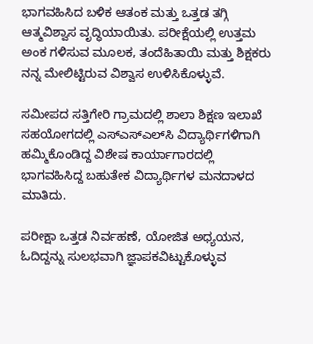ಭಾಗವಹಿಸಿದ ಬಳಿಕ ಆತಂಕ ಮತ್ತು ಒತ್ತಡ ತಗ್ಗಿ ಆತ್ಮವಿಶ್ವಾಸ ವೃದ್ಧಿಯಾಯಿತು. ಪರೀಕ್ಷೆಯಲ್ಲಿ ಉತ್ತಮ ಅಂಕ ಗಳಿಸುವ ಮೂಲಕ, ತಂದೆಹಿತಾಯಿ ಮತ್ತು ಶಿಕ್ಷಕರು ನನ್ನ ಮೇಲಿಟ್ಟಿರುವ ವಿಶ್ವಾಸ ಉಳಿಸಿಕೊಳ್ಳುವೆ.

ಸಮೀಪದ ಸತ್ತಿಗೇರಿ ಗ್ರಾಮದಲ್ಲಿ ಶಾಲಾ ಶಿಕ್ಷಣ ಇಲಾಖೆ ಸಹಯೋಗದಲ್ಲಿ ಎಸ್‌ಎಸ್‌ಎಲ್‌ಸಿ ವಿದ್ಯಾರ್ಥಿಗಳಿಗಾಗಿ ಹಮ್ಮಿಕೊಂಡಿದ್ದ ವಿಶೇಷ ಕಾರ್ಯಾಗಾರದಲ್ಲಿ ಭಾಗವಹಿಸಿದ್ದ ಬಹುತೇಕ ವಿದ್ಯಾರ್ಥಿಗಳ ಮನದಾಳದ ಮಾತಿದು.

ಪರೀಕ್ಷಾ ಒತ್ತಡ ನಿರ್ವಹಣೆ, ಯೋಜಿತ ಅಧ್ಯಯನ, ಓದಿದ್ದನ್ನು ಸುಲಭವಾಗಿ ಜ್ಞಾಪಕವಿಟ್ಟುಕೊಳ್ಳುವ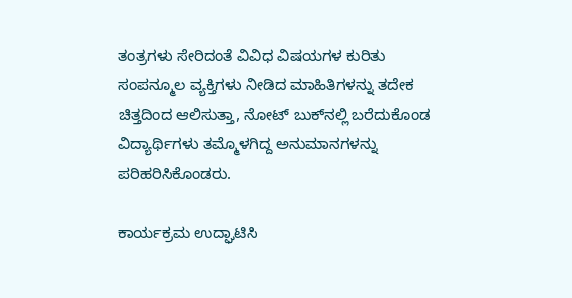ತಂತ್ರಗಳು ಸೇರಿದಂತೆ ವಿವಿಧ ವಿಷಯಗಳ ಕುರಿತು ಸಂಪನ್ಮೂಲ ವ್ಯಕ್ತಿಗಳು ನೀಡಿದ ಮಾಹಿತಿಗಳನ್ನು ತದೇಕ ಚಿತ್ತದಿಂದ ಆಲಿಸುತ್ತಾ, ನೋಟ್ ಬುಕ್‌ನಲ್ಲಿ ಬರೆದುಕೊಂಡ ವಿದ್ಯಾರ್ಥಿಗಳು ತಮ್ಮೊಳಗಿದ್ದ ಅನುಮಾನಗಳನ್ನು ಪರಿಹರಿಸಿಕೊಂಡರು.

ಕಾರ್ಯಕ್ರಮ ಉದ್ಘಾಟಿಸಿ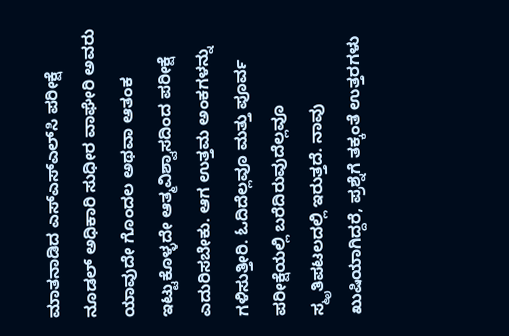ಮಾತನಾಡಿದ ಎಸ್‌ಎಸ್‌ಎಲ್‌ಸಿ ಪರೀಕ್ಷೆ ನೂಡಲ್ ಅಧಿಕಾರಿ ಸುಧೀರ ವಾಘೇರಿ ಅವರು ಯಾವುದೇ ಗೊಂದಲ ಅಥವಾ ಆತಂಕ ಇಟ್ಟುಕೊಳ್ಳದೇ ಆತ್ಮವಿಶ್ವಾಸದಿಂದ ಪರೀಕ್ಷೆ ಎದುರಿಸಬೇಕು. ಆಗ ಉತ್ತಮ ಅಂಕಗಳನ್ನು ಗಳಿಸುತ್ತೀರಿ. ಓದಿದೆಲ್ಲವೂ ಮತ್ತು ಪೂರ್ವ ಪರೀಕ್ಷೆಯಲ್ಲಿ ಬರೆದಿರುವುದೆಲ್ಲವೂ ಸ್ಮೃತಿಪಟಲದಲ್ಲಿ ಇರುತ್ತದೆ. ನಾವು ಖುಷಿಯಾಗಿದ್ದರೆ, ಪ್ರಶ್ನೆಗೆ ತಕ್ಕಂತೆ ಉತ್ತರಗಳು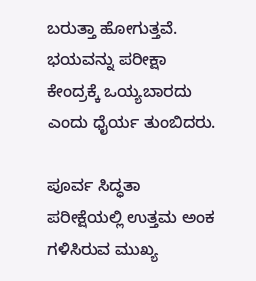ಬರುತ್ತಾ ಹೋಗುತ್ತವೆ. ಭಯವನ್ನು ಪರೀಕ್ಷಾ ಕೇಂದ್ರಕ್ಕೆ ಒಯ್ಯಬಾರದು ಎಂದು ಧೈರ್ಯ ತುಂಬಿದರು.

ಪೂರ್ವ ಸಿದ್ಧತಾ ಪರೀಕ್ಷೆಯಲ್ಲಿ ಉತ್ತಮ ಅಂಕ ಗಳಿಸಿರುವ ಮುಖ್ಯ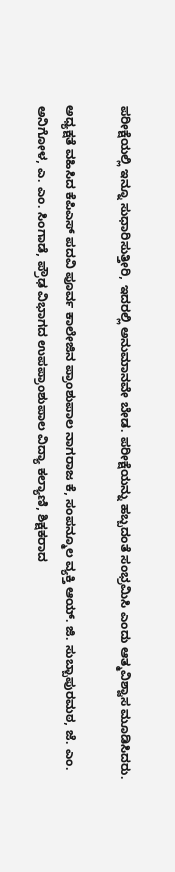ಪರೀಕ್ಷೆಯಲ್ಲಿ ಇನ್ನೂ ಸುಧಾರಿಸುತ್ತೀರಿ, ಇದರಲ್ಲಿ ಅನುಮಾನವೇ ಬೇಡ. ಪರೀಕ್ಷೆಯನ್ನು ಹಬ್ಬದಂತೆ ಸಂಭ್ರಮಿಸಿ ಎಂದು ಆತ್ಮವಿಶ್ವಾಸ ಮೂಡಿಸಿದರು.

ಅಧ್ಯಕ್ಷತೆ ವಹಿಸಿದ ಕೆಪಿಎಸ್ ಪದವಿ ಪೂರ್ವ ಕಾಲೇಜಿನ ಪ್ರಾಂಶುಪಾಲ ನಾಗರಾಜ ಕೆ, ಸಂಪನ್ಮೂಲ ವ್ಯಕ್ತಿ ಆಯ್‌. ಜಿ. ಸುಬ್ಬಾಪುರಮಠ, ಜೆ. ಎಂ. ಅನಿಗೋಳ, ಎ. ಎಂ. ಸಿಂಗಾಡೆ, ಪ್ರೌಢ ವಿಭಾಗದ ಉಪಪ್ರಾಂಶುಪಾಲ ವಿದ್ಯಾ ಕಲ್ಯಾಣಿ, ಶಿಕ್ಷಕರಾದ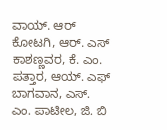ವಾಯ್‌. ಆರ್ ಕೋಟಗಿ, ಆರ್‌. ಎಸ್ ಕಾಶಣ್ಣವರ, ಕೆ. ಎಂ. ಪತ್ತಾರ, ಆಯ್‌. ಎಫ್ ಬಾಗವಾನ, ಎಸ್‌. ಎಂ. ಪಾಟೀಲ, ಜಿ. ಬಿ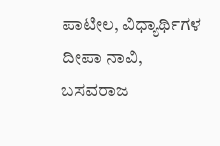ಪಾಟೀಲ, ವಿಧ್ಯಾರ್ಥಿಗಳ ದೀಪಾ ನಾವಿ, ಬಸವರಾಜ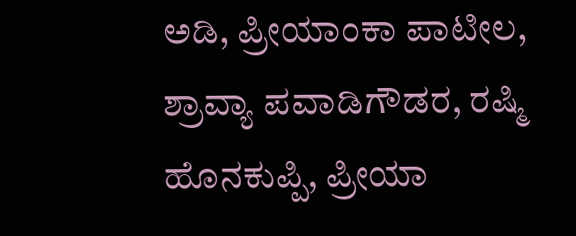ಅಡಿ, ಪ್ರೀಯಾಂಕಾ ಪಾಟೀಲ, ಶ್ರಾವ್ಯಾ ಪವಾಡಿಗೌಡರ, ರಷ್ಮಿ ಹೊನಕುಪ್ಪಿ, ಪ್ರೀಯಾ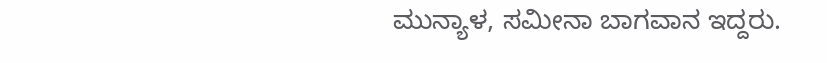ಮುನ್ಯಾಳ, ಸಮೀನಾ ಬಾಗವಾನ ಇದ್ದರು.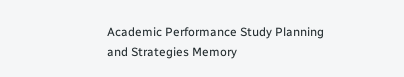Academic Performance Study Planning and Strategies Memory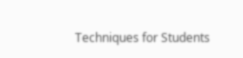Techniques for Students